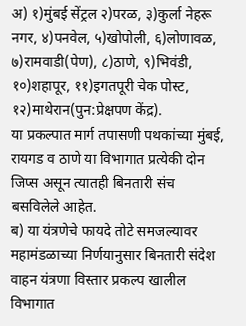अ) १)मुंबई सेंट्रल २)परळ, ३)कुर्ला नेहरू नगर, ४)पनवेल, ५)खोपोली, ६)लोणावळ, ७)रामवाडी(पेण), ८)ठाणे, ९)भिवंडी, १०)शहापूर, ११)इगतपूरी चेक पोस्ट, १२)माथेरान(पुन:प्रेक्षपण केंद्र).
या प्रकल्पात मार्ग तपासणी पथकांच्या मुंबई, रायगड व ठाणे या विभागात प्रत्येकी दोन जिप्स असून त्यातही बिनतारी संच बसविलेले आहेत.
ब) या यंत्रणेचे फायदे तोटे समजल्यावर महामंडळाच्या निर्णयानुसार बिनतारी संदेश वाहन यंत्रणा विस्तार प्रकल्प खालील विभागात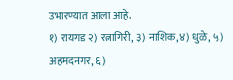उभारण्यात आला आहे.
१) रायगड २) रत्नागिरी, ३) नाशिक,४) धुळे, ५) अहमदनगर, ६)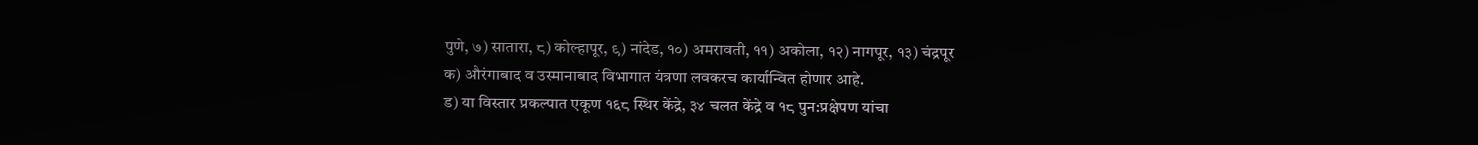पुणे, ७) सातारा, ८) कोल्हापूर, ९) नांदेड, १०) अमरावती, ११) अकोला, १२) नागपूर, १३) चंद्रपूर
क) औरंगाबाद व उस्मानाबाद विभागात यंत्रणा लवकरच कार्यान्वित होणार आहे.
ड) या विस्तार प्रकल्पात एकूण १६८ स्थिर केंद्रे, ३४ चलत केंद्रे व १८ पुन:प्रक्षेपण यांचा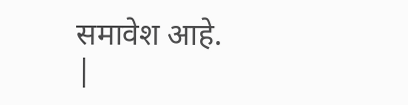समावेश आहे.
|